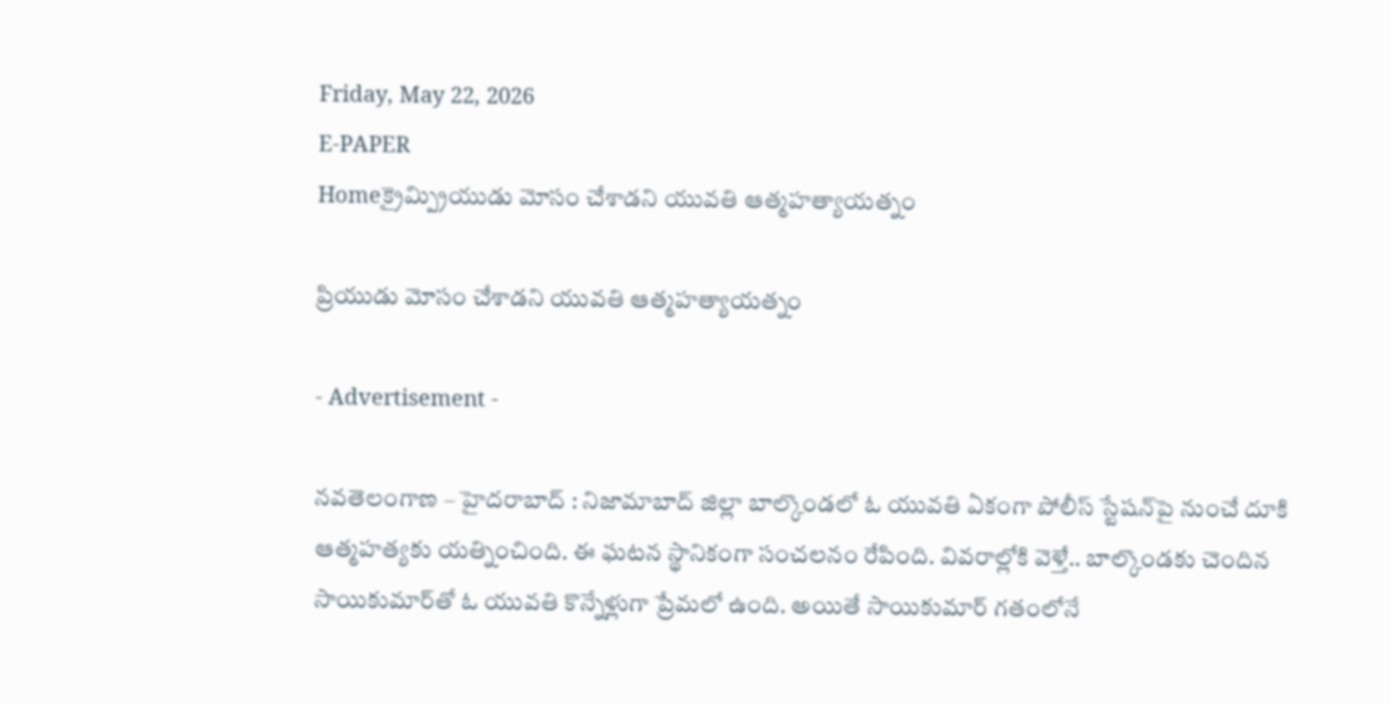Friday, May 22, 2026
E-PAPER
Homeక్రైమ్ప్రియుడు మోసం చేశాడని యువతి ఆత్మహత్యాయత్నం

ప్రియుడు మోసం చేశాడని యువతి ఆత్మహత్యాయత్నం

- Advertisement -

నవతెలంగాణ – హైదరాబాద్ : నిజామాబాద్ జిల్లా బాల్కొండలో ఓ యువతి ఏకంగా పోలీస్ స్టేషన్‌పై నుంచే దూకి ఆత్మహత్యకు యత్నించింది. ఈ ఘటన స్థానికంగా సంచలనం రేపింది. వివరాల్లోకి వెళ్తే.. బాల్కొండకు చెందిన సాయికుమార్‌తో ఓ యువతి కొన్నేళ్లుగా ప్రేమలో ఉంది. అయితే సాయికుమార్ గతంలోనే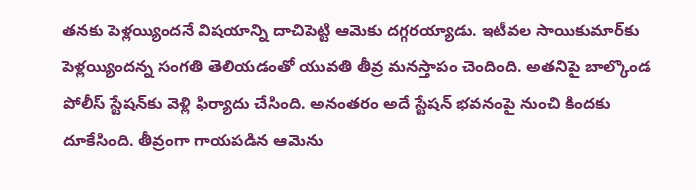తనకు పెళ్లయ్యిందనే విషయాన్ని దాచిపెట్టి ఆమెకు దగ్గరయ్యాడు. ఇటీవల సాయికుమార్‌కు పెళ్లయ్యిందన్న సంగతి తెలియడంతో యువతి తీవ్ర మనస్తాపం చెందింది. అతనిపై బాల్కొండ పోలీస్ స్టేషన్‌కు వెళ్లి ఫిర్యాదు చేసింది. అనంతరం అదే స్టేషన్ భవనంపై నుంచి కిందకు దూకేసింది. తీవ్రంగా గాయపడిన ఆమెను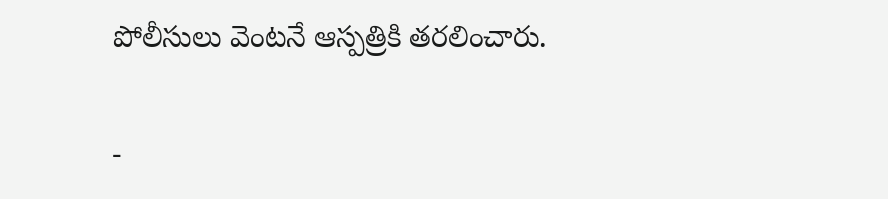పోలీసులు వెంటనే ఆస్పత్రికి తరలించారు.

-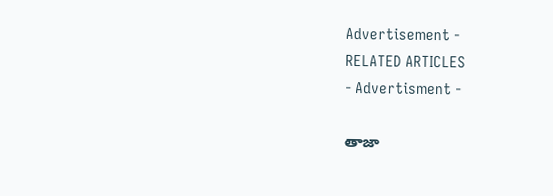Advertisement -
RELATED ARTICLES
- Advertisment -

తాజా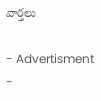వార్తలు

- Advertisment -